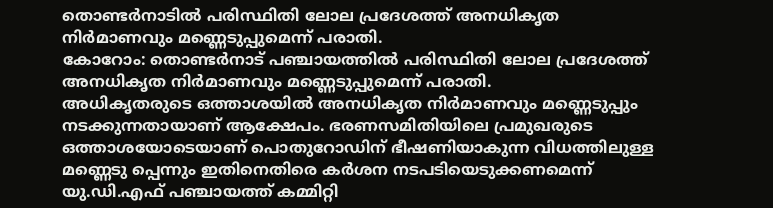തൊണ്ടർനാടിൽ പരിസ്ഥിതി ലോല പ്രദേശത്ത് അനധികൃത നിർമാണവും മണ്ണെടുപ്പുമെന്ന് പരാതി.
കോറോം: തൊണ്ടർനാട് പഞ്ചായത്തിൽ പരിസ്ഥിതി ലോല പ്രദേശത്ത്
അനധികൃത നിർമാണവും മണ്ണെടുപ്പുമെന്ന് പരാതി.
അധികൃതരുടെ ഒത്താശയിൽ അനധികൃത നിർമാണവും മണ്ണെടുപ്പും നടക്കുന്നതായാണ് ആക്ഷേപം. ഭരണസമിതിയിലെ പ്രമുഖരുടെ ഒത്താശയോടെയാണ് പൊതുറോഡിന് ഭീഷണിയാകുന്ന വിധത്തിലുള്ള മണ്ണെടു പ്പെന്നും ഇതിനെതിരെ കർശന നടപടിയെടുക്കണമെന്ന് യു.ഡി.എഫ് പഞ്ചായത്ത് കമ്മിറ്റി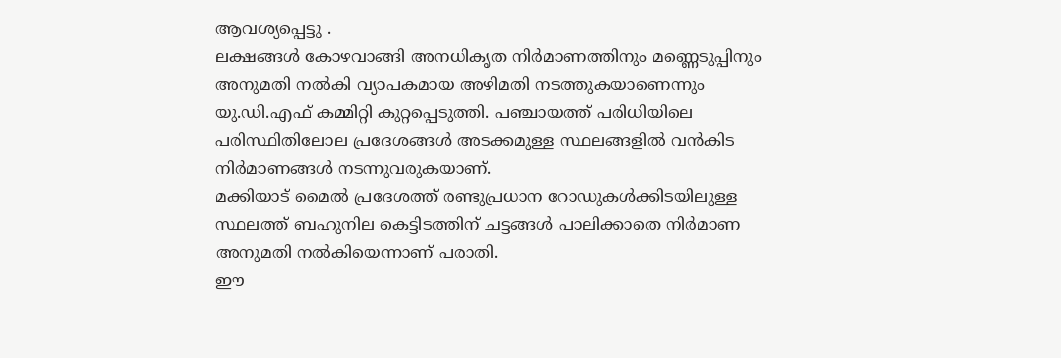ആവശ്യപ്പെട്ടു .
ലക്ഷങ്ങൾ കോഴവാങ്ങി അനധികൃത നിർമാണത്തിനും മണ്ണെടുപ്പിനും അനുമതി നൽകി വ്യാപകമായ അഴിമതി നടത്തുകയാണെന്നും യു.ഡി.എഫ് കമ്മിറ്റി കുറ്റപ്പെടുത്തി. പഞ്ചായത്ത് പരിധിയിലെ പരിസ്ഥിതിലോല പ്രദേശങ്ങൾ അടക്കമുള്ള സ്ഥലങ്ങളിൽ വൻകിട നിർമാണങ്ങൾ നടന്നുവരുകയാണ്.
മക്കിയാട് മൈൽ പ്രദേശത്ത് രണ്ടുപ്രധാന റോഡുകൾക്കിടയിലുള്ള സ്ഥലത്ത് ബഹുനില കെട്ടിടത്തിന് ചട്ടങ്ങൾ പാലിക്കാതെ നിർമാണ അനുമതി നൽകിയെന്നാണ് പരാതി.
ഈ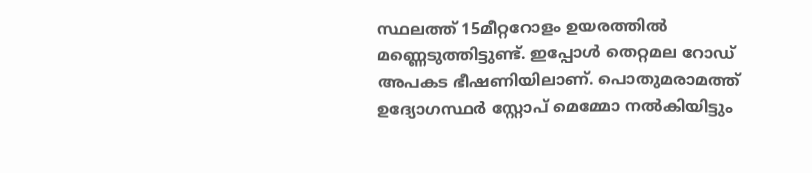സ്ഥലത്ത് 15മീറ്ററോളം ഉയരത്തിൽ മണ്ണെടുത്തിട്ടുണ്ട്. ഇപ്പോൾ തെറ്റമല റോഡ് അപകട ഭീഷണിയിലാണ്. പൊതുമരാമത്ത് ഉദ്യോഗസ്ഥർ സ്റ്റോപ് മെമ്മോ നൽകിയിട്ടും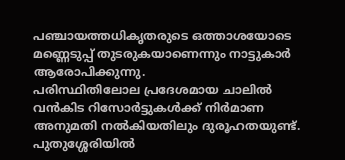പഞ്ചായത്തധികൃതരുടെ ഒത്താശയോടെ മണ്ണെടുപ്പ് തുടരുകയാണെന്നും നാട്ടുകാർ ആരോപിക്കുന്നു.
പരിസ്ഥിതിലോല പ്രദേശമായ ചാലിൽ വൻകിട റിസോർട്ടുകൾക്ക് നിർമാണ അനുമതി നൽകിയതിലും ദുരൂഹതയുണ്ട്. പുതുശ്ശേരിയിൽ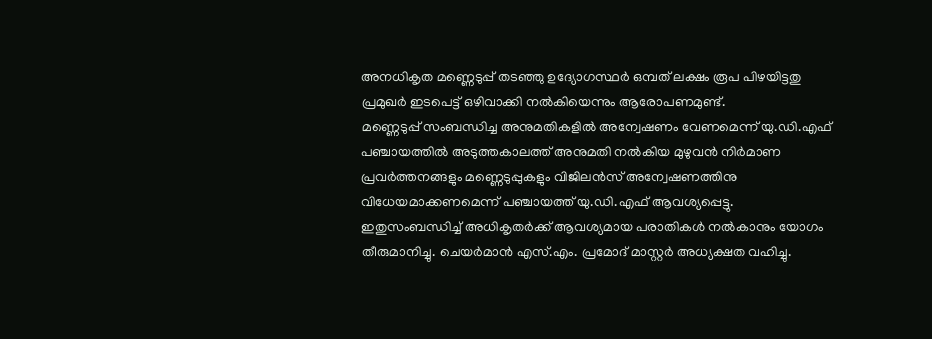അനധികൃത മണ്ണെടുപ്പ് തടഞ്ഞു ഉദ്യോഗസ്ഥർ ഒമ്പത് ലക്ഷം രൂപ പിഴയിട്ടതു പ്രമുഖർ ഇടപെട്ട് ഒഴിവാക്കി നൽകിയെന്നും ആരോപണമുണ്ട്.
മണ്ണെടുപ്പ് സംബന്ധിച്ച അനുമതികളിൽ അന്വേഷണം വേണമെന്ന് യു.ഡി.എഫ്
പഞ്ചായത്തിൽ അടുത്തകാലത്ത് അനുമതി നൽകിയ മുഴുവൻ നിർമാണ പ്രവർത്തനങ്ങളും മണ്ണെടുപ്പുകളും വിജിലൻസ് അന്വേഷണത്തിനു വിധേയമാക്കണമെന്ന് പഞ്ചായത്ത് യു.ഡി.എഫ് ആവശ്യപ്പെട്ടു.
ഇതുസംബന്ധിച്ച് അധികൃതർക്ക് ആവശ്യമായ പരാതികൾ നൽകാനും യോഗം തീരുമാനിച്ചു. ചെയർമാൻ എസ്.എം. പ്രമോദ് മാസ്റ്റർ അധ്യക്ഷത വഹിച്ചു.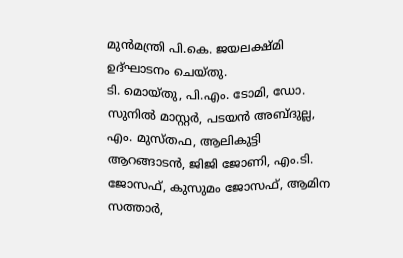മുൻമന്ത്രി പി.കെ. ജയലക്ഷ്മി ഉദ്ഘാടനം ചെയ്തു.
ടി. മൊയ്തു, പി.എം. ടോമി, ഡോ. സുനിൽ മാസ്റ്റർ, പടയൻ അബ്ദുല്ല, എം. മുസ്തഫ, ആലികുട്ടി ആറങ്ങാടൻ, ജിജി ജോണി, എം.ടി. ജോസഫ്, കുസുമം ജോസഫ്, ആമിന സത്താർ,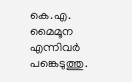കെ.എ. മൈമൂന എന്നിവർ പങ്കെടുത്തു.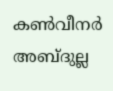കൺവീനർ അബ്ദുല്ല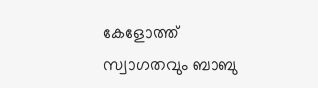കേളോത്ത് സ്വാഗതവും ബാബു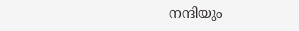നന്ദിയും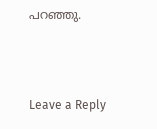പറഞ്ഞു.





Leave a Reply